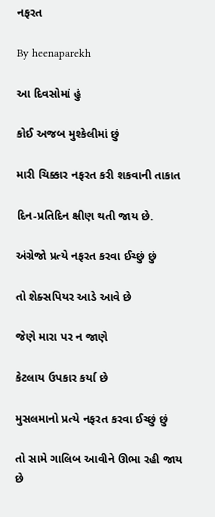નફરત

By heenaparekh

આ દિવસોમાં હું

કોઈ અજબ મુશ્કેલીમાં છું

મારી ચિક્કાર નફરત કરી શકવાની તાકાત

દિન-પ્રતિદિન ક્ષીણ થતી જાય છે.

અંગ્રેજો પ્રત્યે નફરત કરવા ઈચ્છું છું

તો શેક્સપિયર આડે આવે છે

જેણે મારા પર ન જાણે

કેટલાય ઉપકાર કર્યા છે

મુસલમાનો પ્રત્યે નફરત કરવા ઈચ્છું છું

તો સામે ગાલિબ આવીને ઊભા રહી જાય છે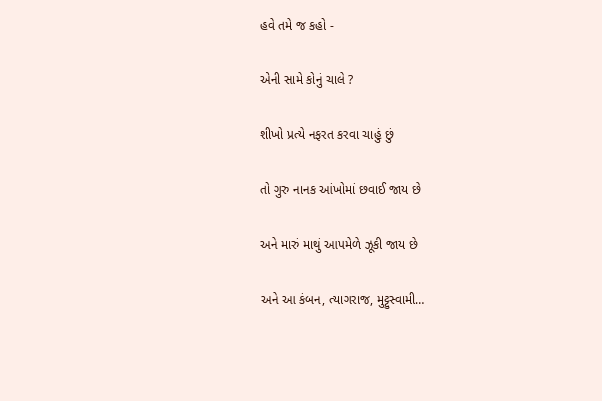હવે તમે જ કહો -

એની સામે કોનું ચાલે ?

શીખો પ્રત્યે નફરત કરવા ચાહું છું

તો ગુરુ નાનક આંખોમાં છવાઈ જાય છે

અને મારું માથું આપમેળે ઝૂકી જાય છે

અને આ કંબન, ત્યાગરાજ, મુટ્ટુસ્વામી…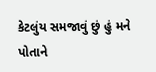કેટલુંય સમજાવું છું હું મને પોતાને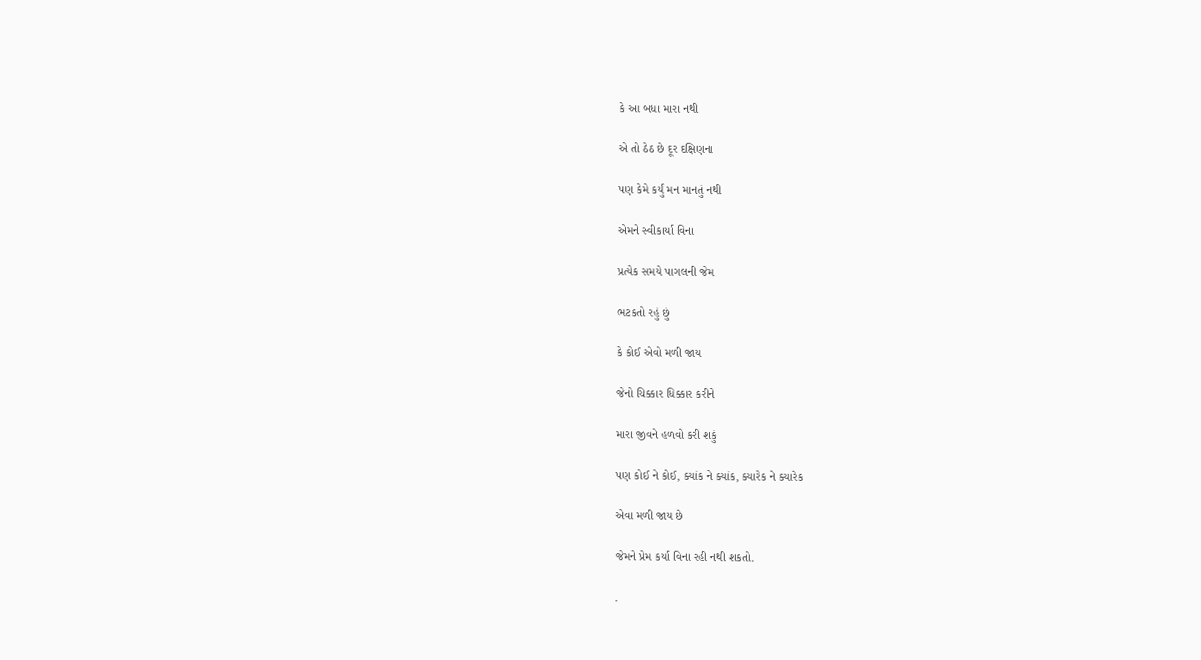કે આ બધા મારા નથી

એ તો ઠેઠ છે દૂર દક્ષિણના

પણ કેમે કર્યું મન માનતું નથી

એમને સ્વીકાર્યા વિના

પ્રત્યેક સમયે પાગલની જેમ

ભટકતો રહું છું

કે કોઈ એવો મળી જાય

જેનો ચિક્કાર ધિક્કાર કરીને

મારા જીવને હળવો કરી શકું

પણ કોઈ ને કોઈ, ક્યાંક ને ક્યાંક, ક્યારેક ને ક્યારેક

એવા મળી જાય છે

જેમને પ્રેમ કર્યા વિના રહી નથી શકતો.

.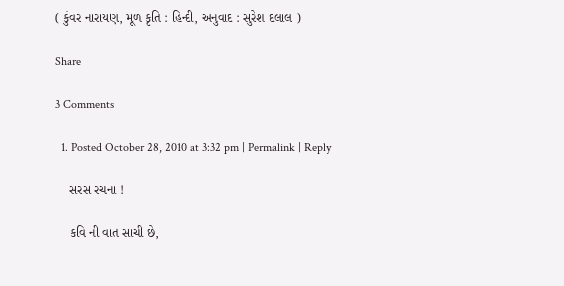( કુંવર નારાયણ, મૂળ કૃતિ : હિન્દી, અનુવાદ : સુરેશ દલાલ )

Share

3 Comments

  1. Posted October 28, 2010 at 3:32 pm | Permalink | Reply

    સરસ રચના !

    કવિ ની વાત સાચી છે,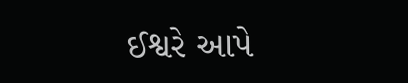ઈશ્વરે આપે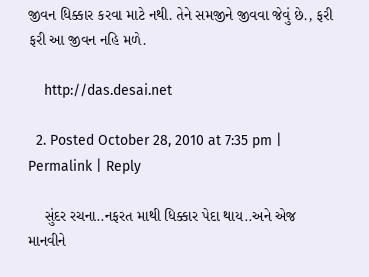જીવન ધિક્કાર કરવા માટે નથી. તેને સમજીને જીવવા જેવું છે., ફરી ફરી આ જીવન નહિ મળે.

    http://das.desai.net

  2. Posted October 28, 2010 at 7:35 pm | Permalink | Reply

    સુંદર રચના..નફરત માથી ધિક્કાર પેદા થાય..અને એજ માનવીને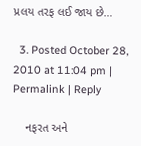પ્રલય તરફ લઈ જાય છે…

  3. Posted October 28, 2010 at 11:04 pm | Permalink | Reply

    નફરત અને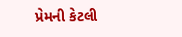પ્રેમની કેટલી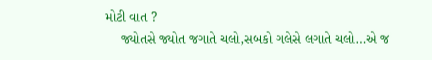મોટી વાત ?
    જ્યોતસે જ્યોત જગાતે ચલો,સબકો ગલેસે લગાતે ચલો…એ જ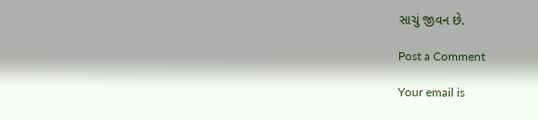સાચું જીવન છે.

Post a Comment

Your email is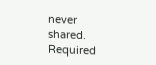never shared. Required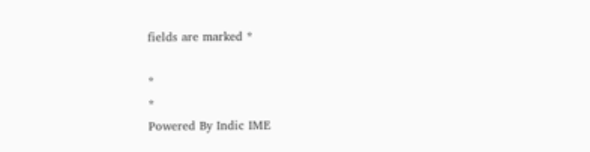fields are marked *

*
*
Powered By Indic IME